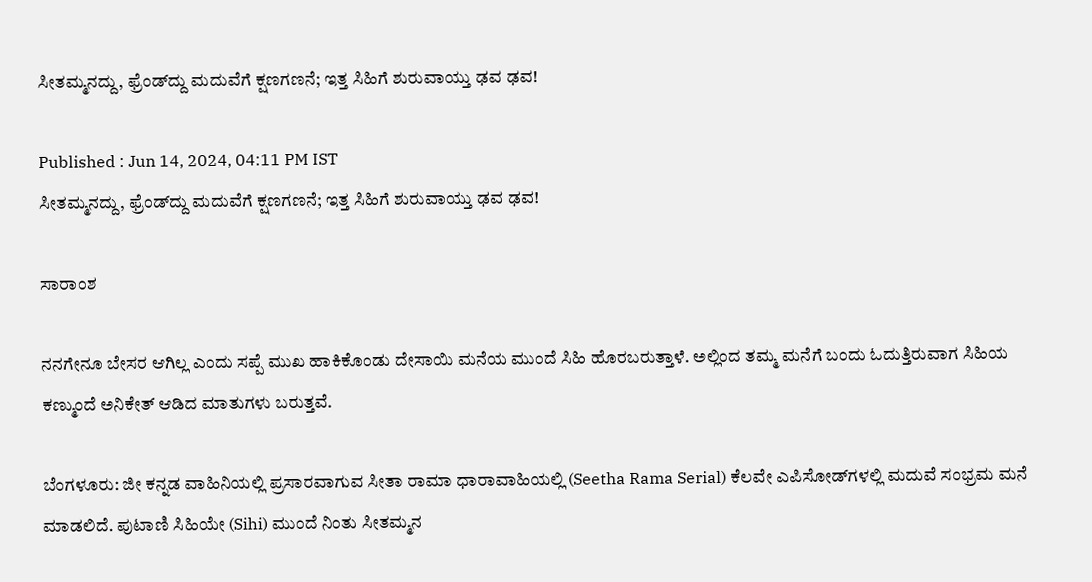ಸೀತಮ್ಮನದ್ದು, ಫ್ರೆಂಡ್‌ದ್ದು ಮದುವೆಗೆ ಕ್ಷಣಗಣನೆ; ಇತ್ತ ಸಿಹಿಗೆ ಶುರುವಾಯ್ತು ಢವ ಢವ!

Published : Jun 14, 2024, 04:11 PM IST
ಸೀತಮ್ಮನದ್ದು, ಫ್ರೆಂಡ್‌ದ್ದು ಮದುವೆಗೆ ಕ್ಷಣಗಣನೆ; ಇತ್ತ ಸಿಹಿಗೆ ಶುರುವಾಯ್ತು ಢವ ಢವ!

ಸಾರಾಂಶ

ನನಗೇನೂ ಬೇಸರ ಆಗಿಲ್ಲ ಎಂದು ಸಪ್ಪೆ ಮುಖ ಹಾಕಿಕೊಂಡು ದೇಸಾಯಿ ಮನೆಯ ಮುಂದೆ ಸಿಹಿ ಹೊರಬರುತ್ತಾಳೆ. ಅಲ್ಲಿಂದ ತಮ್ಮ ಮನೆಗೆ ಬಂದು ಓದುತ್ತಿರುವಾಗ ಸಿಹಿಯ ಕಣ್ಮುಂದೆ ಅನಿಕೇತ್ ಆಡಿದ ಮಾತುಗಳು ಬರುತ್ತವೆ.

ಬೆಂಗಳೂರು: ಜೀ ಕನ್ನಡ ವಾಹಿನಿಯಲ್ಲಿ ಪ್ರಸಾರವಾಗುವ ಸೀತಾ ರಾಮಾ ಧಾರಾವಾಹಿಯಲ್ಲಿ (Seetha Rama Serial) ಕೆಲವೇ ಎಪಿಸೋಡ್‌ಗಳಲ್ಲಿ ಮದುವೆ ಸಂಭ್ರಮ ಮನೆ ಮಾಡಲಿದೆ. ಪುಟಾಣಿ ಸಿಹಿಯೇ (Sihi) ಮುಂದೆ ನಿಂತು ಸೀತಮ್ಮನ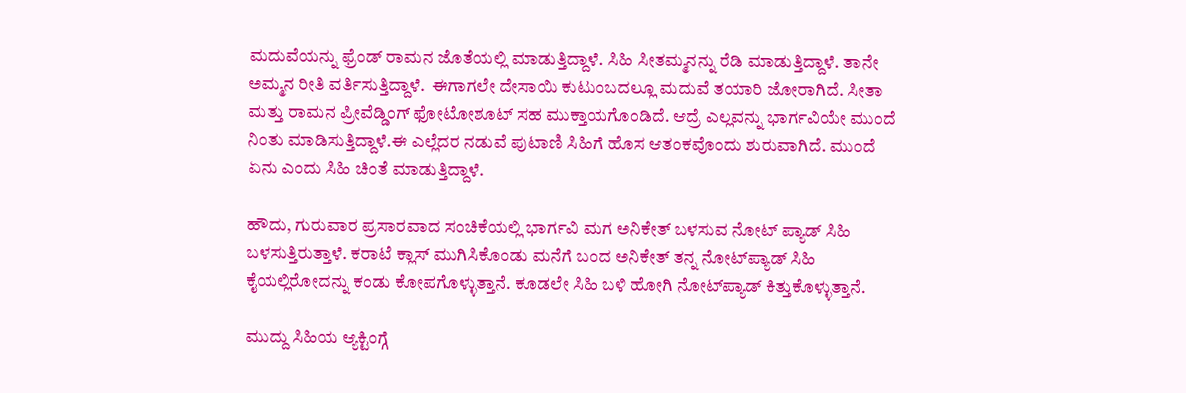ಮದುವೆಯನ್ನು ಫ್ರೆಂಡ್‌ ರಾಮನ ಜೊತೆಯಲ್ಲಿ ಮಾಡುತ್ತಿದ್ದಾಳೆ. ಸಿಹಿ ಸೀತಮ್ಮನನ್ನು ರೆಡಿ ಮಾಡುತ್ತಿದ್ದಾಳೆ. ತಾನೇ ಅಮ್ಮನ ರೀತಿ ವರ್ತಿಸುತ್ತಿದ್ದಾಳೆ.  ಈಗಾಗಲೇ ದೇಸಾಯಿ ಕುಟುಂಬದಲ್ಲೂ ಮದುವೆ ತಯಾರಿ ಜೋರಾಗಿದೆ. ಸೀತಾ ಮತ್ತು ರಾಮನ ಪ್ರೀವೆಡ್ಡಿಂಗ್ ಫೋಟೋಶೂಟ್ ಸಹ ಮುಕ್ತಾಯಗೊಂಡಿದೆ. ಆದ್ರೆ ಎಲ್ಲವನ್ನು ಭಾರ್ಗವಿಯೇ ಮುಂದೆ ನಿಂತು ಮಾಡಿಸುತ್ತಿದ್ದಾಳೆ.ಈ ಎಲ್ಲೆದರ ನಡುವೆ ಪುಟಾಣಿ ಸಿಹಿಗೆ ಹೊಸ ಆತಂಕವೊಂದು ಶುರುವಾಗಿದೆ. ಮುಂದೆ ಏನು ಎಂದು ಸಿಹಿ ಚಿಂತೆ ಮಾಡುತ್ತಿದ್ದಾಳೆ.

ಹೌದು, ಗುರುವಾರ ಪ್ರಸಾರವಾದ ಸಂಚಿಕೆಯಲ್ಲಿ ಭಾರ್ಗವಿ ಮಗ ಅನಿಕೇತ್‌ ಬಳಸುವ ನೋಟ್‌ ಪ್ಯಾಡ್ ಸಿಹಿ ಬಳಸುತ್ತಿರುತ್ತಾಳೆ. ಕರಾಟೆ ಕ್ಲಾಸ್ ಮುಗಿಸಿಕೊಂಡು ಮನೆಗೆ ಬಂದ ಅನಿಕೇತ್ ತನ್ನ ನೋಟ್‌ಪ್ಯಾಡ್ ಸಿಹಿ ಕೈಯಲ್ಲಿರೋದನ್ನು ಕಂಡು ಕೋಪಗೊಳ್ಳುತ್ತಾನೆ. ಕೂಡಲೇ ಸಿಹಿ ಬಳಿ ಹೋಗಿ ನೋಟ್‌ಪ್ಯಾಡ್ ಕಿತ್ತುಕೊಳ್ಳುತ್ತಾನೆ.

ಮುದ್ದು ಸಿಹಿಯ ಆ್ಯಕ್ಟಿಂಗ್ಗೆ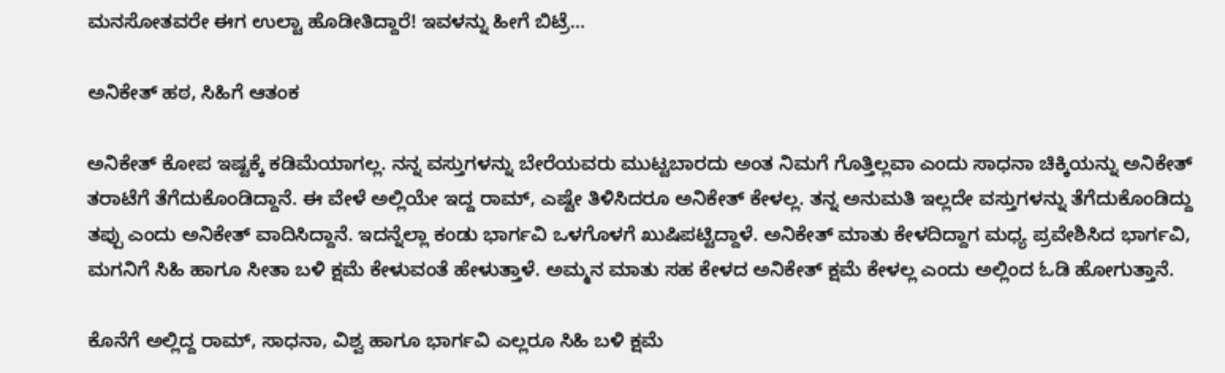ಮನಸೋತವರೇ ಈಗ ಉಲ್ಟಾ ಹೊಡೀತಿದ್ದಾರೆ! ಇವಳನ್ನು ಹೀಗೆ ಬಿಟ್ರೆ...

ಅನಿಕೇತ್ ಹಠ, ಸಿಹಿಗೆ ಆತಂಕ

ಅನಿಕೇತ್ ಕೋಪ ಇಷ್ಟಕ್ಕೆ ಕಡಿಮೆಯಾಗಲ್ಲ. ನನ್ನ ವಸ್ತುಗಳನ್ನು ಬೇರೆಯವರು ಮುಟ್ಟಬಾರದು ಅಂತ ನಿಮಗೆ ಗೊತ್ತಿಲ್ಲವಾ ಎಂದು ಸಾಧನಾ ಚಿಕ್ಕಿಯನ್ನು ಅನಿಕೇತ್ ತರಾಟೆಗೆ ತೆಗೆದುಕೊಂಡಿದ್ದಾನೆ. ಈ ವೇಳೆ ಅಲ್ಲಿಯೇ ಇದ್ದ ರಾಮ್, ಎಷ್ಟೇ ತಿಳಿಸಿದರೂ ಅನಿಕೇತ್ ಕೇಳಲ್ಲ. ತನ್ನ ಅನುಮತಿ ಇಲ್ಲದೇ ವಸ್ತುಗಳನ್ನು ತೆಗೆದುಕೊಂಡಿದ್ದು ತಪ್ಪು ಎಂದು ಅನಿಕೇತ್ ವಾದಿಸಿದ್ದಾನೆ. ಇದನ್ನೆಲ್ಲಾ ಕಂಡು ಭಾರ್ಗವಿ ಒಳಗೊಳಗೆ ಖುಷಿಪಟ್ಟಿದ್ದಾಳೆ. ಅನಿಕೇತ್ ಮಾತು ಕೇಳದಿದ್ದಾಗ ಮಧ್ಯ ಪ್ರವೇಶಿಸಿದ ಭಾರ್ಗವಿ, ಮಗನಿಗೆ ಸಿಹಿ ಹಾಗೂ ಸೀತಾ ಬಳಿ ಕ್ಷಮೆ ಕೇಳುವಂತೆ ಹೇಳುತ್ತಾಳೆ. ಅಮ್ಮನ ಮಾತು ಸಹ ಕೇಳದ ಅನಿಕೇತ್ ಕ್ಷಮೆ ಕೇಳಲ್ಲ ಎಂದು ಅಲ್ಲಿಂದ ಓಡಿ ಹೋಗುತ್ತಾನೆ.

ಕೊನೆಗೆ ಅಲ್ಲಿದ್ದ ರಾಮ್, ಸಾಧನಾ, ವಿಶ್ವ ಹಾಗೂ ಭಾರ್ಗವಿ ಎಲ್ಲರೂ ಸಿಹಿ ಬಳಿ ಕ್ಷಮೆ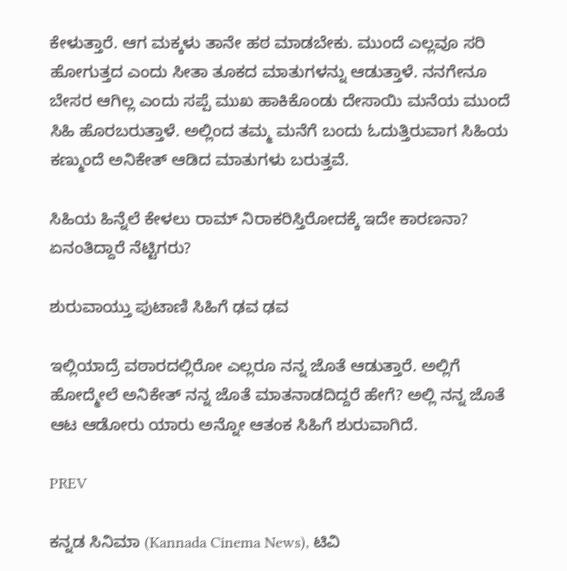ಕೇಳುತ್ತಾರೆ. ಆಗ ಮಕ್ಕಳು ತಾನೇ ಹಠ ಮಾಡಬೇಕು. ಮುಂದೆ ಎಲ್ಲವೂ ಸರಿ ಹೋಗುತ್ತದ ಎಂದು ಸೀತಾ ತೂಕದ ಮಾತುಗಳನ್ನು ಆಡುತ್ತಾಳೆ. ನನಗೇನೂ ಬೇಸರ ಆಗಿಲ್ಲ ಎಂದು ಸಪ್ಪೆ ಮುಖ ಹಾಕಿಕೊಂಡು ದೇಸಾಯಿ ಮನೆಯ ಮುಂದೆ ಸಿಹಿ ಹೊರಬರುತ್ತಾಳೆ. ಅಲ್ಲಿಂದ ತಮ್ಮ ಮನೆಗೆ ಬಂದು ಓದುತ್ತಿರುವಾಗ ಸಿಹಿಯ ಕಣ್ಮುಂದೆ ಅನಿಕೇತ್ ಆಡಿದ ಮಾತುಗಳು ಬರುತ್ತವೆ.

ಸಿಹಿಯ ಹಿನ್ನೆಲೆ ಕೇಳಲು ರಾಮ್ ನಿರಾಕರಿಸ್ತಿರೋದಕ್ಕೆ ಇದೇ ಕಾರಣನಾ? ಏನಂತಿದ್ದಾರೆ ನೆಟ್ಟಿಗರು?

ಶುರುವಾಯ್ತು ಪುಟಾಣಿ ಸಿಹಿಗೆ ಢವ ಢವ

ಇಲ್ಲಿಯಾದ್ರೆ ವಠಾರದಲ್ಲಿರೋ ಎಲ್ಲರೂ ನನ್ನ ಜೊತೆ ಆಡುತ್ತಾರೆ. ಅಲ್ಲಿಗೆ ಹೋದ್ಮೇಲೆ ಅನಿಕೇತ್ ನನ್ನ ಜೊತೆ ಮಾತನಾಡದಿದ್ದರೆ ಹೇಗೆ? ಅಲ್ಲಿ ನನ್ನ ಜೊತೆ ಆಟ ಆಡೋರು ಯಾರು ಅನ್ನೋ ಆತಂಕ ಸಿಹಿಗೆ ಶುರುವಾಗಿದೆ.

PREV

ಕನ್ನಡ ಸಿನಿಮಾ (Kannada Cinema News), ಟಿವಿ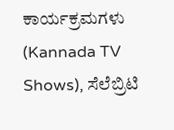ಕಾರ್ಯಕ್ರಮಗಳು (Kannada TV Shows), ಸೆಲೆಬ್ರಿಟಿ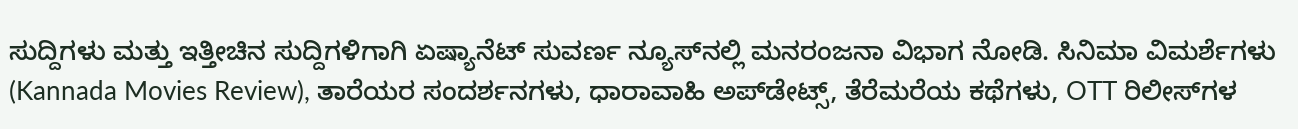ಸುದ್ದಿಗಳು ಮತ್ತು ಇತ್ತೀಚಿನ ಸುದ್ದಿಗಳಿಗಾಗಿ ಏಷ್ಯಾನೆಟ್ ಸುವರ್ಣ ನ್ಯೂಸ್‌ನಲ್ಲಿ ಮನರಂಜನಾ ವಿಭಾಗ ನೋಡಿ. ಸಿನಿಮಾ ವಿಮರ್ಶೆಗಳು (Kannada Movies Review), ತಾರೆಯರ ಸಂದರ್ಶನಗಳು, ಧಾರಾವಾಹಿ ಅಪ್‌ಡೇಟ್ಸ್‌, ತೆರೆಮರೆಯ ಕಥೆಗಳು, OTT ರಿಲೀಸ್‌ಗಳ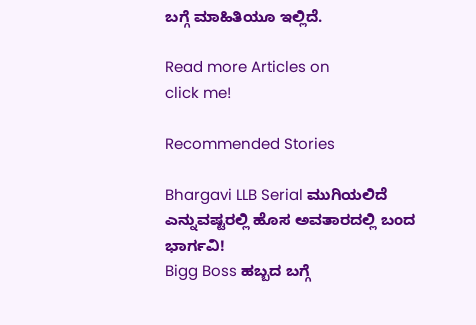ಬಗ್ಗೆ ಮಾಹಿತಿಯೂ ಇಲ್ಲಿದೆ.

Read more Articles on
click me!

Recommended Stories

Bhargavi LLB Serial ಮುಗಿಯಲಿದೆ ಎನ್ನುವಷ್ಟರಲ್ಲಿ ಹೊಸ ಅವತಾರದಲ್ಲಿ ಬಂದ ಭಾರ್ಗವಿ!
Bigg Boss ಹಬ್ಬದ ಬಗ್ಗೆ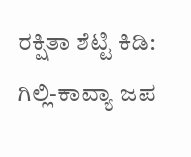ರಕ್ಷಿತಾ ಶೆಟ್ಟಿ ಕಿಡಿ: ಗಿಲ್ಲಿ-ಕಾವ್ಯಾ ಜಪ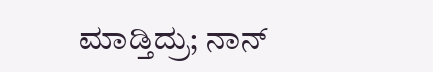ಮಾಡ್ತಿದ್ರು; ನಾನ್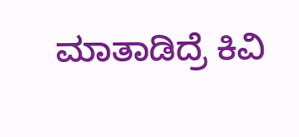ಮಾತಾಡಿದ್ರೆ ಕಿವಿ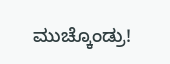ಮುಚ್ಕೊಂಡ್ರು!